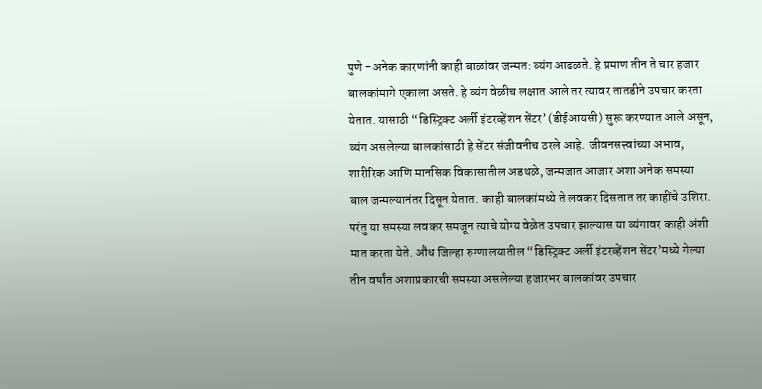पुणे -अनेक कारणांनी काही बाळांवर जन्मत: व्यंग आढळते. हे प्रमाण तीन ते चार हजार बालकांमागे एकाला असते. हे व्यंग वेळीच लक्षात आले तर त्यावर तातडीने उपचार करता येतात. यासाठी “डिस्ट्रिक्ट अर्ली इंटरव्हेंशन सेंटर’ (डीईआयसी) सुरू करण्यात आले असून, व्यंग असलेल्या बालकांसाठी हे सेंटर संजीवनीच ठरले आहे. जीवनसत्त्वांच्या अभाव, शारीरिक आणि मानसिक विकासातील अडथळे, जन्मजात आजार अशा अनेक समस्या बाल जन्मल्यानंतर दिसून येतात. काही बालकांमध्ये ते लवकर दिसतात तर काहींचे उशिरा. परंतु या समस्या लवकर समजून त्याचे योग्य वेळेत उपचार झाल्यास या व्यंगावर काही अंशी मात करता येते. औंध जिल्हा रुग्णालयातील “डिस्ट्रिक्ट अर्ली इंटरव्हेंशन सेंटर’मध्ये गेल्या तीन वर्षांत अशाप्रकारची समस्या असलेल्या हजारभर बालकांवर उपचार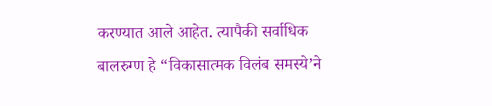करण्यात आले आहेत. त्यापैकी सर्वाधिक बालरुग्ण हे “विकासात्मक विलंब समस्ये’ने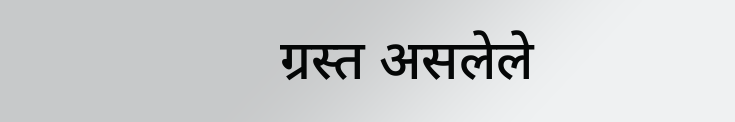ग्रस्त असलेले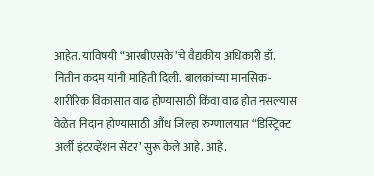आहेत. याविषयी “आरबीएसके’चे वैद्यकीय अधिकारी डॉ. नितीन कदम यांनी माहिती दिली. बालकांच्या मानसिक-शारीरिक विकासात वाढ होण्यासाठी किंवा वाढ होत नसल्यास वेळेत निदान होण्यासाठी औंध जिल्हा रुग्णालयात “डिस्ट्रिक्ट अर्ली इंटरव्हेंशन सेंटर’ सुरू केले आहे. आहे.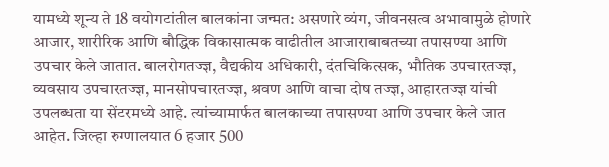यामध्ये शून्य ते 18 वयोगटांतील बालकांना जन्मत: असणारे व्यंग, जीवनसत्व अभावामुळे होणारे आजार, शारीरिक आणि बौद्धिक विकासात्मक वाढीतील आजाराबाबतच्या तपासण्या आणि उपचार केले जातात. बालरोगतज्ज्ञ, वैद्यकीय अधिकारी, दंतचिकित्सक, भौतिक उपचारतज्ज्ञ, व्यवसाय उपचारतज्ज्ञ, मानसोपचारतज्ज्ञ, श्रवण आणि वाचा दोष तज्ज्ञ, आहारतज्ज्ञ यांची उपलब्धता या सेंटरमध्ये आहे. त्यांच्यामार्फत बालकाच्या तपासण्या आणि उपचार केले जात आहेत. जिल्हा रुग्णालयात 6 हजार 500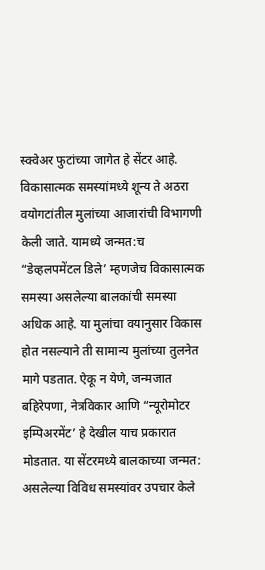स्क्वेअर फुटांच्या जागेत हे सेंटर आहे. विकासात्मक समस्यांमध्ये शून्य ते अठरा वयोगटांतील मुलांच्या आजारांची विभागणी केली जाते. यामध्ये जन्मत:च “डेव्हलपमेंटल डिले’ म्हणजेच विकासात्मक समस्या असलेल्या बालकांची समस्या अधिक आहे. या मुलांचा वयानुसार विकास होत नसल्याने ती सामान्य मुलांच्या तुलनेत मागे पडतात. ऐकू न येणे, जन्मजात बहिरेपणा, नेत्रविकार आणि “न्यूरोमोटर इम्पिअरमेंट’ हे देखील याच प्रकारात मोडतात. या सेंटरमध्ये बालकाच्या जन्मत: असलेल्या विविध समस्यांवर उपचार केले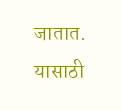जातात. यासाठी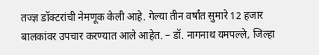तज्ज्ञ डॉक्टरांची नेमणूक केली आहे. गेल्या तीन वर्षांत सुमारे 12 हजार बालकांवर उपचार करण्यात आले आहेत. – डॉ. नागनाथ यमपल्ले, जिल्हा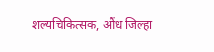शल्यचिकित्सक, औंध जिल्हा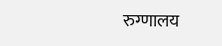रुग्णालय